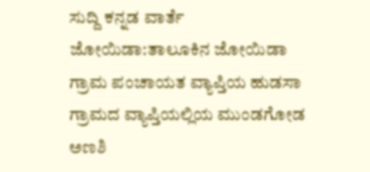ಸುದ್ದಿ ಕನ್ನಡ ವಾರ್ತೆ
ಜೋಯಿಡಾ:ತಾಲೂಕಿನ ಜೋಯಿಡಾ ಗ್ರಾಮ ಪಂಚಾಯತ ವ್ಯಾಪ್ತಿಯ ಹುಡಸಾ ಗ್ರಾಮದ ವ್ಯಾಪ್ತಿಯಲ್ಲಿಯ ಮುಂಡಗೋಡ ಅಣಶಿ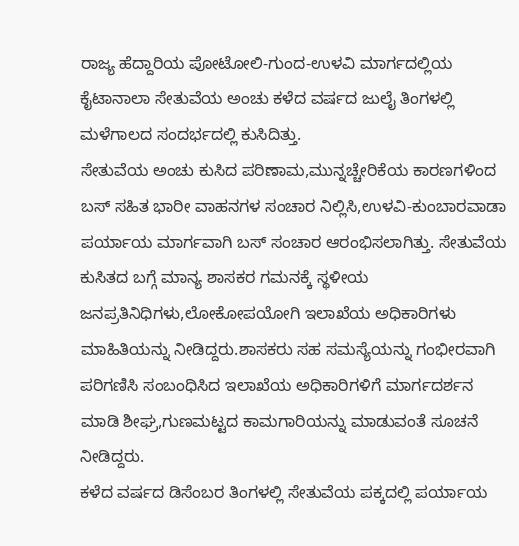ರಾಜ್ಯ ಹೆದ್ದಾರಿಯ ಪೋಟೋಲಿ-ಗುಂದ-ಉಳವಿ ಮಾರ್ಗದಲ್ಲಿಯ ಕೈಟಾನಾಲಾ ಸೇತುವೆಯ ಅಂಚು ಕಳೆದ ವರ್ಷದ ಜುಲೈ ತಿಂಗಳಲ್ಲಿ ಮಳೆಗಾಲದ ಸಂದರ್ಭದಲ್ಲಿ ಕುಸಿದಿತ್ತು.
ಸೇತುವೆಯ ಅಂಚು ಕುಸಿದ ಪರಿಣಾಮ,ಮುನ್ನಚ್ಚೇರಿಕೆಯ ಕಾರಣಗಳಿಂದ ಬಸ್ ಸಹಿತ ಭಾರೀ ವಾಹನಗಳ ಸಂಚಾರ ನಿಲ್ಲಿಸಿ,ಉಳವಿ-ಕುಂಬಾರವಾಡಾ ಪರ್ಯಾಯ ಮಾರ್ಗವಾಗಿ ಬಸ್ ಸಂಚಾರ ಆರಂಭಿಸಲಾಗಿತ್ತು. ಸೇತುವೆಯ ಕುಸಿತದ ಬಗ್ಗೆ ಮಾನ್ಯ ಶಾಸಕರ ಗಮನಕ್ಕೆ ಸ್ಥಳೀಯ ಜನಪ್ರತಿನಿಧಿಗಳು,ಲೋಕೋಪಯೋಗಿ ಇಲಾಖೆಯ ಅಧಿಕಾರಿಗಳು ಮಾಹಿತಿಯನ್ನು ನೀಡಿದ್ದರು.ಶಾಸಕರು ಸಹ ಸಮಸ್ಯೆಯನ್ನು ಗಂಭೀರವಾಗಿ ಪರಿಗಣಿಸಿ ಸಂಬಂಧಿಸಿದ ಇಲಾಖೆಯ ಅಧಿಕಾರಿಗಳಿಗೆ ಮಾರ್ಗದರ್ಶನ ಮಾಡಿ ಶೀಘ್ರ,ಗುಣಮಟ್ಟದ ಕಾಮಗಾರಿಯನ್ನು ಮಾಡುವಂತೆ ಸೂಚನೆ ನೀಡಿದ್ದರು.
ಕಳೆದ ವರ್ಷದ ಡಿಸೆಂಬರ ತಿಂಗಳಲ್ಲಿ ಸೇತುವೆಯ ಪಕ್ಕದಲ್ಲಿ ಪರ್ಯಾಯ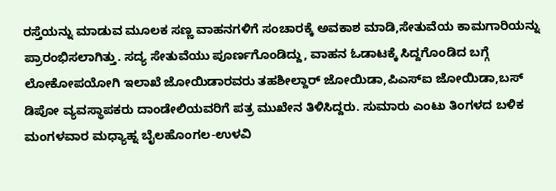ರಸ್ತೆಯನ್ನು ಮಾಡುವ ಮೂಲಕ ಸಣ್ಣ ವಾಹನಗಳಿಗೆ ಸಂಚಾರಕ್ಕೆ ಅವಕಾಶ ಮಾಡಿ,ಸೇತುವೆಯ ಕಾಮಗಾರಿಯನ್ನು ಪ್ರಾರಂಭಿಸಲಾಗಿತ್ತು. ಸದ್ಯ ಸೇತುವೆಯು ಪೂರ್ಣಗೊಂಡಿದ್ದು, ವಾಹನ ಓಡಾಟಕ್ಕೆ ಸಿದ್ದಗೊಂಡಿದ ಬಗ್ಗೆ ಲೋಕೋಪಯೋಗಿ ಇಲಾಖೆ ಜೋಯಿಡಾರವರು ತಹಶೀಲ್ದಾರ್ ಜೋಯಿಡಾ,ಪಿಎಸ್ಐ ಜೋಯಿಡಾ,ಬಸ್ ಡಿಪೋ ವ್ಯವಸ್ಥಾಪಕರು ದಾಂಡೇಲಿಯವರಿಗೆ ಪತ್ರ ಮುಖೇನ ತಿಳಿಸಿದ್ದರು. ಸುಮಾರು ಎಂಟು ತಿಂಗಳದ ಬಳಿಕ ಮಂಗಳವಾರ ಮಧ್ಯಾಹ್ನ ಬೈಲಹೊಂಗಲ-ಉಳವಿ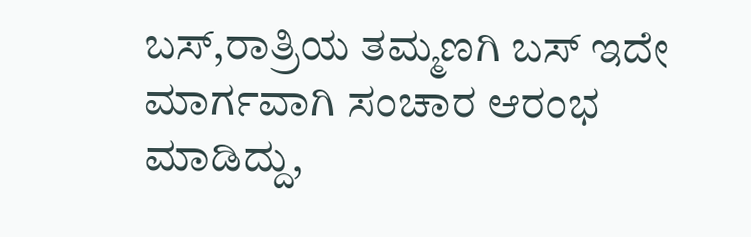ಬಸ್,ರಾತ್ರಿಯ ತಮ್ಮಣಗಿ ಬಸ್ ಇದೇ ಮಾರ್ಗವಾಗಿ ಸಂಚಾರ ಆರಂಭ ಮಾಡಿದ್ದು,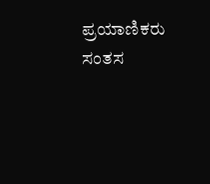ಪ್ರಯಾಣಿಕರು ಸಂತಸ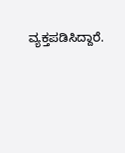ವ್ಯಕ್ತಪಡಿಸಿದ್ದಾರೆ.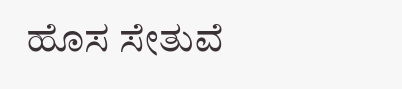ಹೊಸ ಸೇತುವೆ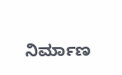ನಿರ್ಮಾಣ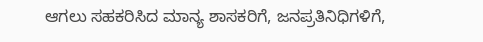ಆಗಲು ಸಹಕರಿಸಿದ ಮಾನ್ಯ ಶಾಸಕರಿಗೆ, ಜನಪ್ರತಿನಿಧಿಗಳಿಗೆ,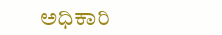ಅಧಿಕಾರಿ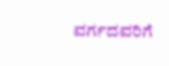ವರ್ಗದವರಿಗೆ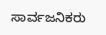ಸಾರ್ವಜನಿಕರು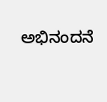ಅಭಿನಂದನೆ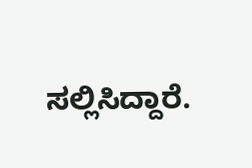ಸಲ್ಲಿಸಿದ್ದಾರೆ.